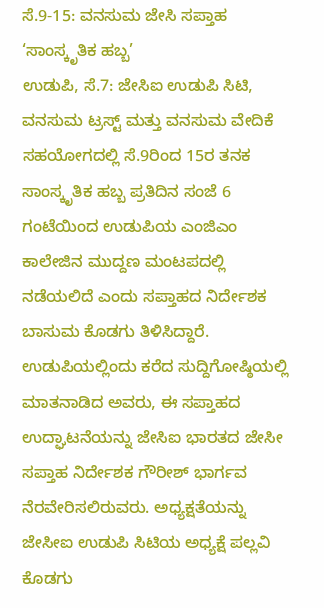ಸೆ.9-15: ವನಸುಮ ಜೇಸಿ ಸಪ್ತಾಹ ‘ಸಾಂಸ್ಕೃತಿಕ ಹಬ್ಬ’
ಉಡುಪಿ, ಸೆ.7: ಜೇಸಿಐ ಉಡುಪಿ ಸಿಟಿ, ವನಸುಮ ಟ್ರಸ್ಟ್ ಮತ್ತು ವನಸುಮ ವೇದಿಕೆ ಸಹಯೋಗದಲ್ಲಿ ಸೆ.9ರಿಂದ 15ರ ತನಕ ಸಾಂಸ್ಕೃತಿಕ ಹಬ್ಬ ಪ್ರತಿದಿನ ಸಂಜೆ 6 ಗಂಟೆಯಿಂದ ಉಡುಪಿಯ ಎಂಜಿಎಂ ಕಾಲೇಜಿನ ಮುದ್ದಣ ಮಂಟಪದಲ್ಲಿ ನಡೆಯಲಿದೆ ಎಂದು ಸಪ್ತಾಹದ ನಿರ್ದೇಶಕ ಬಾಸುಮ ಕೊಡಗು ತಿಳಿಸಿದ್ದಾರೆ.
ಉಡುಪಿಯಲ್ಲಿಂದು ಕರೆದ ಸುದ್ದಿಗೋಷ್ಠಿಯಲ್ಲಿ ಮಾತನಾಡಿದ ಅವರು, ಈ ಸಪ್ತಾಹದ ಉದ್ಘಾಟನೆಯನ್ನು ಜೇಸಿಐ ಭಾರತದ ಜೇಸೀ ಸಪ್ತಾಹ ನಿರ್ದೇಶಕ ಗೌರೀಶ್ ಭಾರ್ಗವ ನೆರವೇರಿಸಲಿರುವರು. ಅಧ್ಯಕ್ಷತೆಯನ್ನು ಜೇಸೀಐ ಉಡುಪಿ ಸಿಟಿಯ ಅಧ್ಯಕ್ಷೆ ಪಲ್ಲವಿ ಕೊಡಗು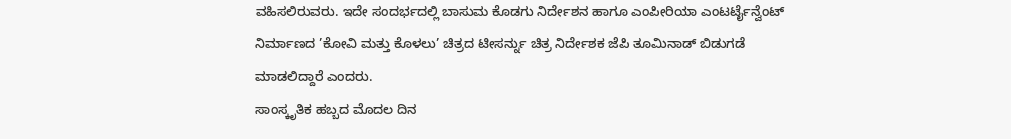ವಹಿಸಲಿರುವರು. ಇದೇ ಸಂದರ್ಭದಲ್ಲಿ ಬಾಸುಮ ಕೊಡಗು ನಿರ್ದೇಶನ ಹಾಗೂ ಎಂಪೀರಿಯಾ ಎಂಟರ್ಟೈನ್ವೆಂಟ್ ನಿರ್ಮಾಣದ ’ಕೋವಿ ಮತ್ತು ಕೊಳಲು’ ಚಿತ್ರದ ಟೀಸರ್ನ್ನು ಚಿತ್ರ ನಿರ್ದೇಶಕ ಜೆಪಿ ತೂಮಿನಾಡ್ ಬಿಡುಗಡೆ ಮಾಡಲಿದ್ದಾರೆ ಎಂದರು.
ಸಾಂಸ್ಕೃತಿಕ ಹಬ್ಬದ ಮೊದಲ ದಿನ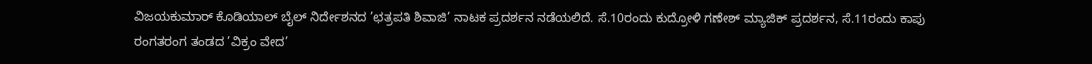ವಿಜಯಕುಮಾರ್ ಕೊಡಿಯಾಲ್ ಬೈಲ್ ನಿರ್ದೇಶನದ ’ಛತ್ರಪತಿ ಶಿವಾಜಿ’ ನಾಟಕ ಪ್ರದರ್ಶನ ನಡೆಯಲಿದೆ. ಸೆ.10ರಂದು ಕುದ್ರೋಳಿ ಗಣೇಶ್ ಮ್ಯಾಜಿಕ್ ಪ್ರದರ್ಶನ, ಸೆ.11ರಂದು ಕಾಪು ರಂಗತರಂಗ ತಂಡದ ’ವಿಕ್ರಂ ವೇದ’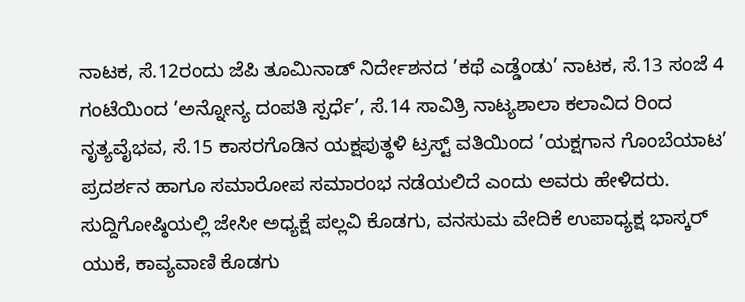ನಾಟಕ, ಸೆ.12ರಂದು ಜೆಪಿ ತೂಮಿನಾಡ್ ನಿರ್ದೇಶನದ ’ಕಥೆ ಎಡ್ಡೆಂಡು’ ನಾಟಕ, ಸೆ.13 ಸಂಜೆ 4 ಗಂಟೆಯಿಂದ ’ಅನ್ನೋನ್ಯ ದಂಪತಿ ಸ್ಪರ್ಧೆ’, ಸೆ.14 ಸಾವಿತ್ರಿ ನಾಟ್ಯಶಾಲಾ ಕಲಾವಿದ ರಿಂದ ನೃತ್ಯವೈಭವ, ಸೆ.15 ಕಾಸರಗೊಡಿನ ಯಕ್ಷಪುತ್ಥಳಿ ಟ್ರಸ್ಟ್ ವತಿಯಿಂದ ’ಯಕ್ಷಗಾನ ಗೊಂಬೆಯಾಟ’ ಪ್ರದರ್ಶನ ಹಾಗೂ ಸಮಾರೋಪ ಸಮಾರಂಭ ನಡೆಯಲಿದೆ ಎಂದು ಅವರು ಹೇಳಿದರು.
ಸುದ್ದಿಗೋಷ್ಠಿಯಲ್ಲಿ ಜೇಸೀ ಅಧ್ಯಕ್ಷೆ ಪಲ್ಲವಿ ಕೊಡಗು, ವನಸುಮ ವೇದಿಕೆ ಉಪಾಧ್ಯಕ್ಷ ಭಾಸ್ಕರ್ ಯುಕೆ, ಕಾವ್ಯವಾಣಿ ಕೊಡಗು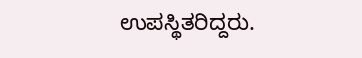ಉಪಸ್ಥಿತರಿದ್ದರು.